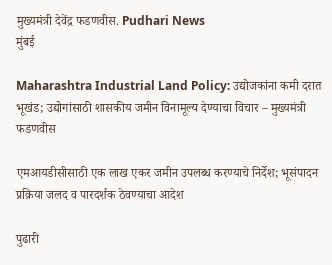मुख्यमंत्री देवेंद्र फडणवीस. Pudhari News
मुंबई

Maharashtra Industrial Land Policy: उद्योजकांना कमी दरात भूखंड; उद्योगांसाठी शासकीय जमीन विनामूल्य देण्याचा विचार – मुख्यमंत्री फडणवीस

एमआयडीसीसाठी एक लाख एकर जमीन उपलब्ध करण्याचे निर्देश; भूसंपादन प्रक्रिया जलद व पारदर्शक ठेवण्याचा आदेश

पुढारी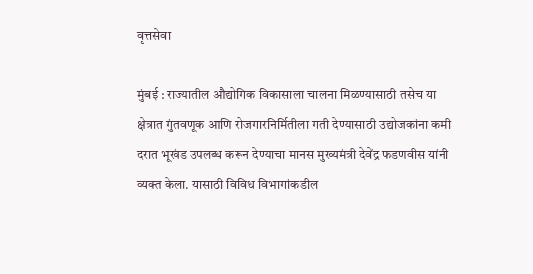वृत्तसेवा

मुंबई : राज्यातील औद्योगिक विकासाला चालना मिळण्यासाठी तसेच या क्षेत्रात गुंतवणूक आणि रोजगारनिर्मितीला गती देण्यासाठी उद्योजकांना कमी दरात भूखंड उपलब्ध करून देण्याचा मानस मुख्यमंत्री देवेंद्र फडणवीस यांनी व्यक्त केला. यासाठी विविध विभागांकडील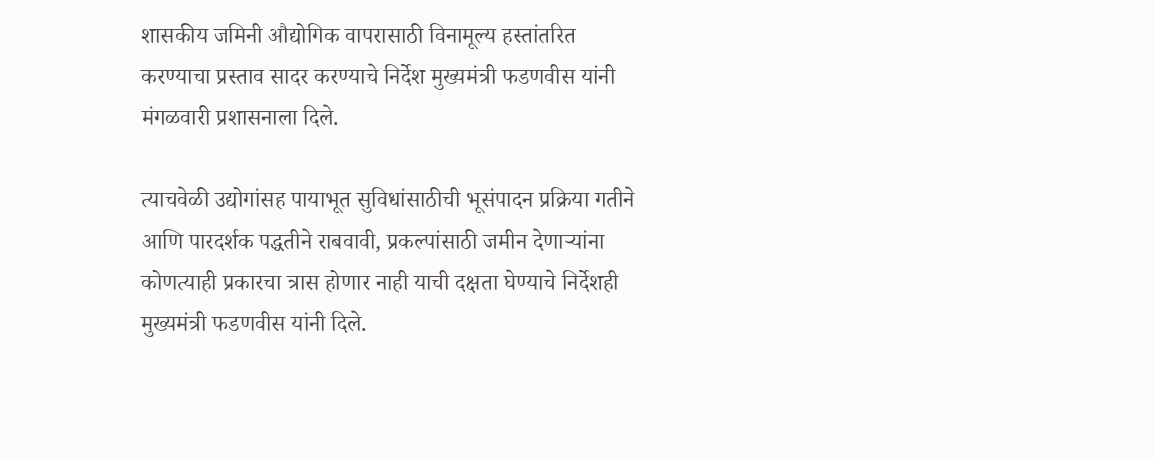शासकीय जमिनी औद्योगिक वापरासाठी विनामूल्य हस्तांतरित करण्याचा प्रस्ताव सादर करण्याचे निर्देश मुख्यमंत्री फडणवीस यांनी मंगळवारी प्रशासनाला दिले.

त्याचवेळी उद्योगांसह पायाभूत सुविधांसाठीची भूसंपादन प्रक्रिया गतीने आणि पारदर्शक पद्धतीने राबवावी, प्रकल्पांसाठी जमीन देणाऱ्यांना कोणत्याही प्रकारचा त्रास होणार नाही याची दक्षता घेण्याचे निर्देशही मुख्यमंत्री फडणवीस यांनी दिले.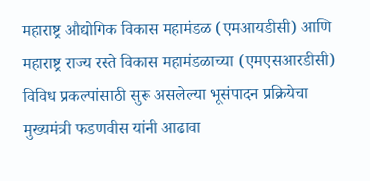महाराष्ट्र औद्योगिक विकास महामंडळ (एमआयडीसी) आणि महाराष्ट्र राज्य रस्ते विकास महामंडळाच्या (एमएसआरडीसी) विविध प्रकल्पांसाठी सुरू असलेल्या भूसंपादन प्रक्रियेचा मुख्यमंत्री फडणवीस यांनी आढावा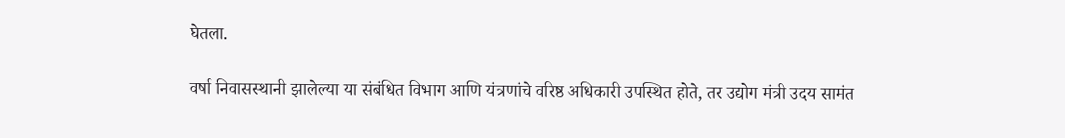घेतला.

वर्षा निवासस्थानी झालेल्या या संबंधित विभाग आणि यंत्रणांचे वरिष्ठ अधिकारी उपस्थित होते, तर उद्योग मंत्री उदय सामंत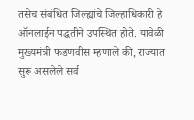तसेच संबंधित जिल्ह्यांचे जिल्हाधिकारी हे ऑनलाईन पद्धतीने उपस्थित होते. यावेळी मुख्यमंत्री फडणवीस म्हणाले की, राज्यात सुरू असलेले सर्व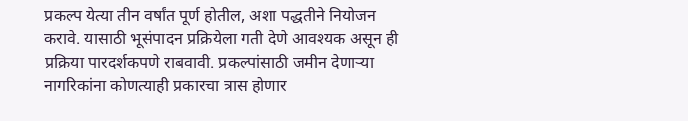प्रकल्प येत्या तीन वर्षांत पूर्ण होतील, अशा पद्धतीने नियोजन करावे. यासाठी भूसंपादन प्रक्रियेला गती देणे आवश्यक असून ही प्रक्रिया पारदर्शकपणे राबवावी. प्रकल्पांसाठी जमीन देणाऱ्या नागरिकांना कोणत्याही प्रकारचा त्रास होणार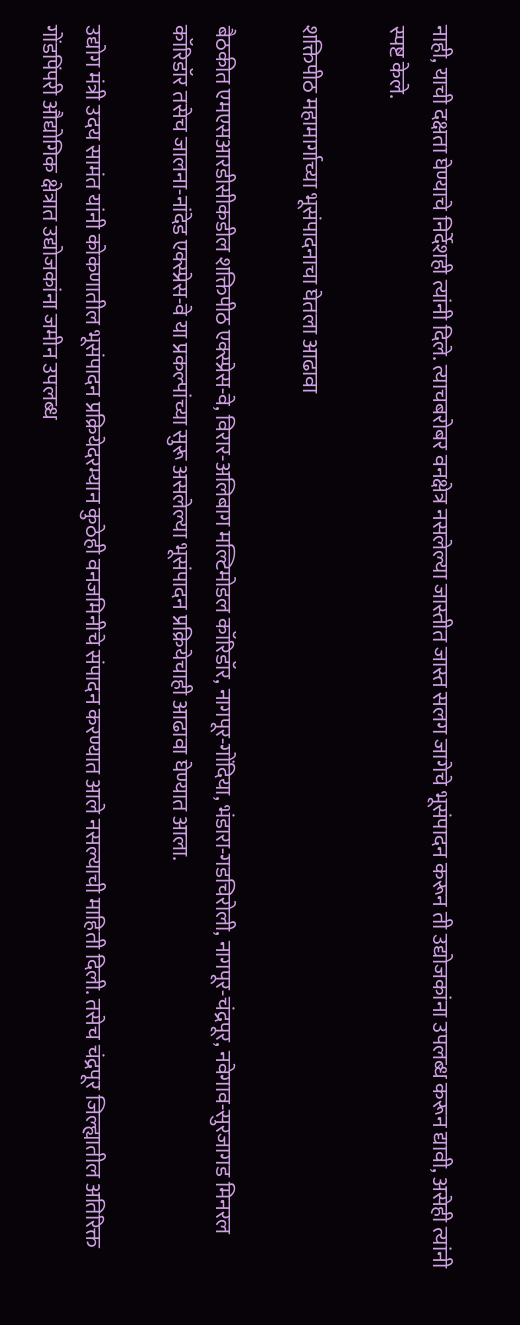नाही, याची दक्षता घेण्याचे निर्देशही त्यांनी दिले. त्याचबरोबर वनक्षेत्र नसलेल्या जास्तीत जास्त सलग जागेचे भूसंपादन करून ती उद्योजकांना उपलब्ध करून द्यावी, असेही त्यांनी स्पष्ट केले.

शक्तिपीठ महामार्गाच्या भूसंपादनाचा घेतला आढावा

बैठकीत एमएसआरडीसीकडील शक्तिपीठ एक्स्प्रेस-वे, विरार-अलिबाग मल्टिमोडल कॉरिडॉर, नागपूर-गोंदिया, भंडारा-गडचिरोली, नागपूर-चंद्रपूर, नवेगाव-सुरजागड मिनरल कॉरिडॉर तसेच जालना-नांदेड एक्स्प्रेस-वे या प्रकल्पांच्या सुरू असलेल्या भूसंपादन प्रक्रियेचाही आढावा घेण्यात आला.

उद्योग मंत्री उदय सामंत यांनी कोकणातील भूसंपादन प्रक्रियेदरम्यान कुठेही वनजमिनीचे संपादन करण्यात आले नसल्याची माहिती दिली. तसेच चंद्रपूर जिल्ह्यातील अतिरिक्त गोंडपिंपरी औद्योगिक क्षेत्रात उद्योजकांना जमीन उपलब्ध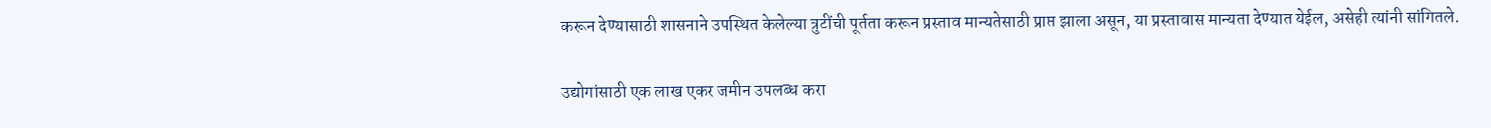करून देण्यासाठी शासनाने उपस्थित केलेल्या त्रुटींची पूर्तता करून प्रस्ताव मान्यतेसाठी प्राप्त झाला असून, या प्रस्तावास मान्यता देण्यात येईल, असेही त्यांनी सांगितले.

उद्योगांसाठी एक लाख एकर जमीन उपलब्ध करा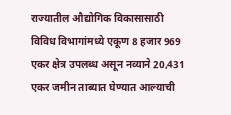राज्यातील औद्योगिक विकासासाठी विविध विभागांमध्ये एकूण 8 हजार 969 एकर क्षेत्र उपलब्ध असून नव्याने 20,431 एकर जमीन ताब्यात घेण्यात आल्याची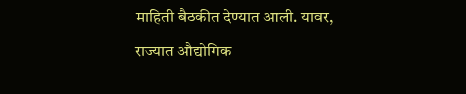माहिती बैठकीत देण्यात आली. यावर, राज्यात औद्योगिक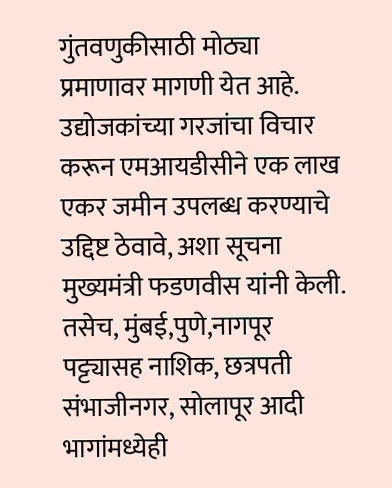गुंतवणुकीसाठी मोठ्या प्रमाणावर मागणी येत आहे. उद्योजकांच्या गरजांचा विचार करून एमआयडीसीने एक लाख एकर जमीन उपलब्ध करण्याचे उद्दिष्ट ठेवावे, अशा सूचना मुख्यमंत्री फडणवीस यांनी केली. तसेच, मुंबई,पुणे,नागपूर पट्ट्यासह नाशिक, छत्रपती संभाजीनगर, सोलापूर आदी भागांमध्येही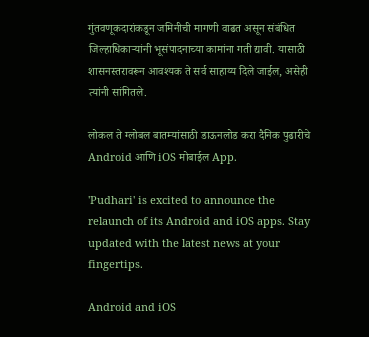गुंतवणूकदारांकडून जमिनीची मागणी वाढत असून संबंधित जिल्हाधिकाऱ्यांनी भूसंपादनाच्या कामांना गती द्यावी. यासाठी शासनस्तरावरून आवश्यक ते सर्व साहाय्य दिले जाईल, असेही त्यांनी सांगितले.

लोकल ते ग्लोबल बातम्यांसाठी डाऊनलोड करा दैनिक पुढारीचे Android आणि iOS मोबाईल App.

'Pudhari' is excited to announce the relaunch of its Android and iOS apps. Stay updated with the latest news at your fingertips.

Android and iOS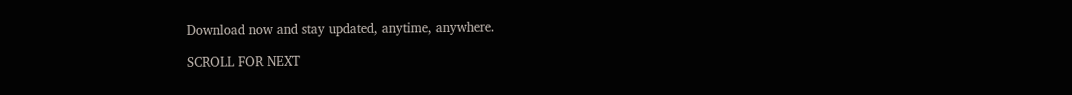Download now and stay updated, anytime, anywhere.

SCROLL FOR NEXT